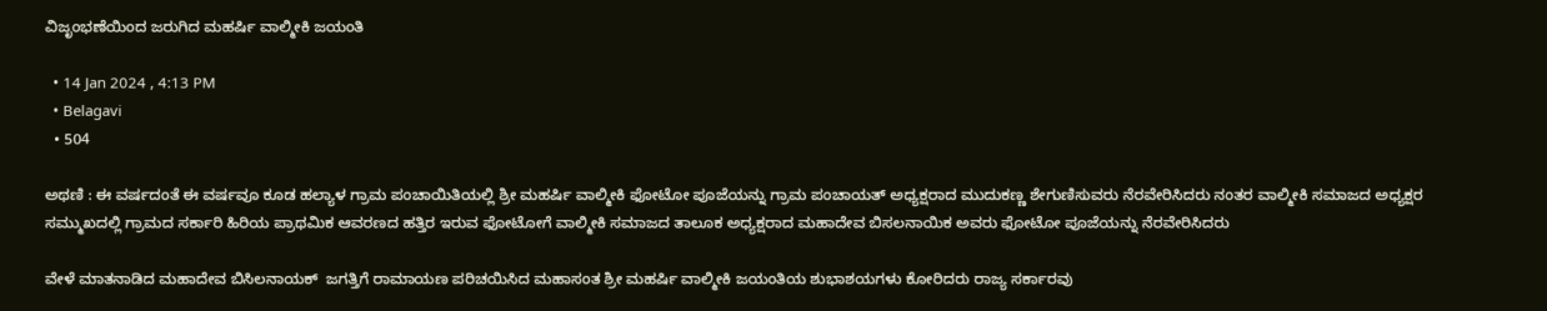ವಿಜೃಂಭಣೆಯಿಂದ ಜರುಗಿದ ಮಹರ್ಷಿ ವಾಲ್ಮೀಕಿ ಜಯಂತಿ

  • 14 Jan 2024 , 4:13 PM
  • Belagavi
  • 504

ಅಥಣಿ : ಈ ವರ್ಷದಂತೆ ಈ ವರ್ಷವೂ ಕೂಡ ಹಲ್ಯಾಳ ಗ್ರಾಮ ಪಂಚಾಯಿತಿಯಲ್ಲಿ ಶ್ರೀ ಮಹರ್ಷಿ ವಾಲ್ಮೀಕಿ ಫೋಟೋ ಪೂಜೆಯನ್ನು ಗ್ರಾಮ ಪಂಚಾಯತ್ ಅಧ್ಯಕ್ಷರಾದ ಮುದುಕಣ್ಣ ಶೇಗುಣಿಸುವರು ನೆರವೇರಿಸಿದರು ನಂತರ ವಾಲ್ಮೀಕಿ ಸಮಾಜದ ಅಧ್ಯಕ್ಷರ ಸಮ್ಮುಖದಲ್ಲಿ ಗ್ರಾಮದ ಸರ್ಕಾರಿ ಹಿರಿಯ ಪ್ರಾಥಮಿಕ ಆವರಣದ ಹತ್ತಿರ ಇರುವ ಫೋಟೋಗೆ ವಾಲ್ಮೀಕಿ ಸಮಾಜದ ತಾಲೂಕ ಅಧ್ಯಕ್ಷರಾದ ಮಹಾದೇವ ಬಿಸಲನಾಯಿಕ ಅವರು ಫೋಟೋ ಪೂಜೆಯನ್ನು ನೆರವೇರಿಸಿದರು

ವೇಳೆ ಮಾತನಾಡಿದ ಮಹಾದೇವ ಬಿಸಿಲನಾಯಕ್  ಜಗತ್ತಿಗೆ ರಾಮಾಯಣ ಪರಿಚಯಿಸಿದ ಮಹಾಸಂತ ಶ್ರೀ ಮಹರ್ಷಿ ವಾಲ್ಮೀಕಿ ಜಯಂತಿಯ ಶುಭಾಶಯಗಳು ಕೋರಿದರು ರಾಜ್ಯ ಸರ್ಕಾರವು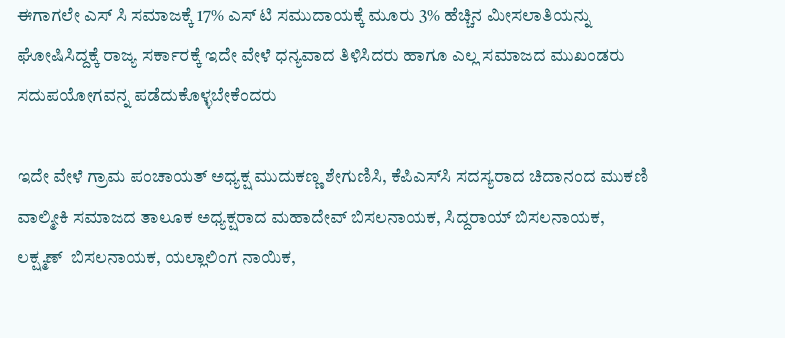ಈಗಾಗಲೇ ಎಸ್ ಸಿ ಸಮಾಜಕ್ಕೆ 17% ಎಸ್ ಟಿ ಸಮುದಾಯಕ್ಕೆ ಮೂರು 3% ಹೆಚ್ಚಿನ ಮೀಸಲಾತಿಯನ್ನು ಘೋಷಿಸಿದ್ದಕ್ಕೆ ರಾಜ್ಯ ಸರ್ಕಾರಕ್ಕೆ ಇದೇ ವೇಳೆ ಧನ್ಯವಾದ ತಿಳಿಸಿದರು ಹಾಗೂ ಎಲ್ಲ ಸಮಾಜದ ಮುಖಂಡರು ಸದುಪಯೋಗವನ್ನ ಪಡೆದುಕೊಳ್ಳಬೇಕೆಂದರು

ಇದೇ ವೇಳೆ ಗ್ರಾಮ ಪಂಚಾಯತ್ ಅಧ್ಯಕ್ಷ ಮುದುಕಣ್ಣ ಶೇಗುಣಿಸಿ, ಕೆಪಿಎಸ್‌ಸಿ ಸದಸ್ಯರಾದ ಚಿದಾನಂದ ಮುಕಣಿ ವಾಲ್ಮೀಕಿ ಸಮಾಜದ ತಾಲೂಕ ಅಧ್ಯಕ್ಷರಾದ ಮಹಾದೇವ್ ಬಿಸಲನಾಯಕ, ಸಿದ್ದರಾಯ್ ಬಿಸಲನಾಯಕ, ಲಕ್ಷ್ಮಣ್  ಬಿಸಲನಾಯಕ, ಯಲ್ಲಾಲಿಂಗ ನಾಯಿಕ,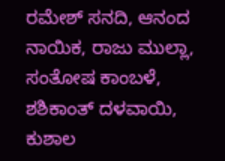ರಮೇಶ್ ಸನದಿ, ಆನಂದ ನಾಯಿಕ, ರಾಜು ಮುಲ್ಲಾ, ಸಂತೋಷ ಕಾಂಬಳೆ, ಶಶಿಕಾಂತ್ ದಳವಾಯಿ, ಕುಶಾಲ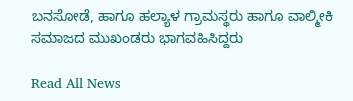ಬನಸೋಡೆ, ಹಾಗೂ ಹಲ್ಯಾಳ ಗ್ರಾಮಸ್ಥರು ಹಾಗೂ ವಾಲ್ಮೀಕಿ ಸಮಾಜದ ಮುಖಂಡರು ಭಾಗವಹಿಸಿದ್ದರು

Read All News